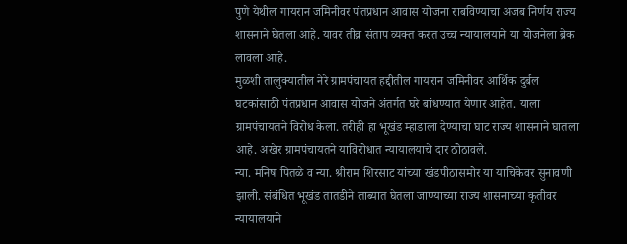पुणे येथील गायरान जमिनीवर पंतप्रधान आवास योजना राबविण्याचा अजब निर्णय राज्य शासनाने घेतला आहे. यावर तीव्र संताप व्यक्त करत उच्च न्यायालयाने या योजनेला ब्रेक लावला आहे.
मुळशी तालुक्यातील नेरे ग्रामपंचायत हद्दीतील गायरान जमिनीवर आर्थिक दुर्बल घटकांसाठी पंतप्रधान आवास योजने अंतर्गत घरे बांधण्यात येणार आहेत. याला ग्रामपंचायतने विरोध केला. तरीही हा भूखंड म्हाडाला देण्याचा घाट राज्य शासनाने घातला आहे. अखेर ग्रामपंचायतने याविरोधात न्यायालयाचे दार ठोठावले.
न्या. मनिष पितळे व न्या. श्रीराम शिरसाट यांच्या खंडपीठासमोर या याचिकेवर सुनावणी झाली. संबंधित भूखंड तातडीने ताब्यात घेतला जाण्याच्या राज्य शासनाच्या कृतीवर न्यायालयाने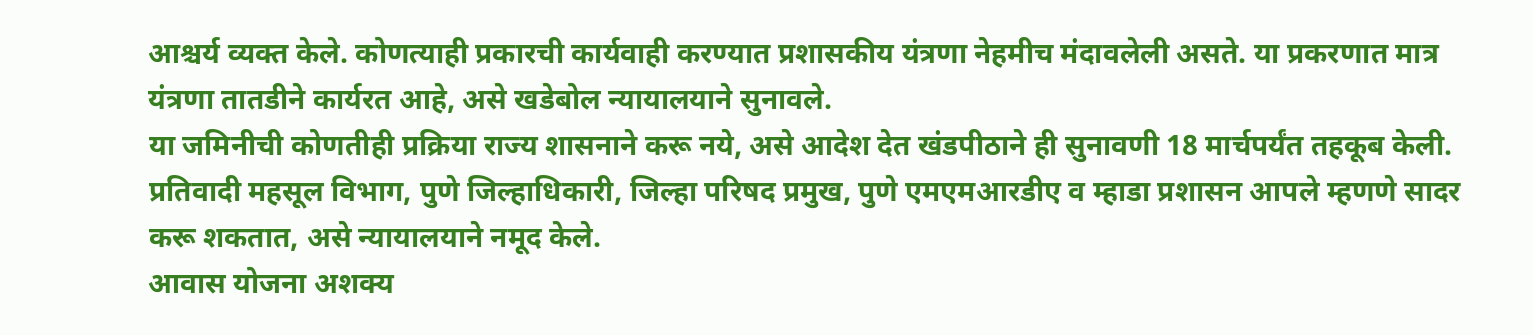आश्चर्य व्यक्त केले. कोणत्याही प्रकारची कार्यवाही करण्यात प्रशासकीय यंत्रणा नेहमीच मंदावलेली असते. या प्रकरणात मात्र यंत्रणा तातडीने कार्यरत आहे, असे खडेबोल न्यायालयाने सुनावले.
या जमिनीची कोणतीही प्रक्रिया राज्य शासनाने करू नये, असे आदेश देत खंडपीठाने ही सुनावणी 18 मार्चपर्यंत तहकूब केली. प्रतिवादी महसूल विभाग, पुणे जिल्हाधिकारी, जिल्हा परिषद प्रमुख, पुणे एमएमआरडीए व म्हाडा प्रशासन आपले म्हणणे सादर करू शकतात, असे न्यायालयाने नमूद केले.
आवास योजना अशक्य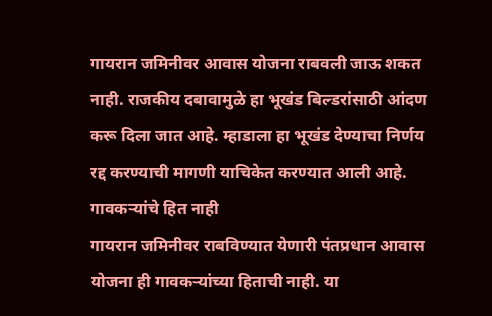गायरान जमिनीवर आवास योजना राबवली जाऊ शकत नाही. राजकीय दबावामुळे हा भूखंड बिल्डरांसाठी आंदण करू दिला जात आहे. म्हाडाला हा भूखंड देण्याचा निर्णय रद्द करण्याची मागणी याचिकेत करण्यात आली आहे.
गावकऱ्यांचे हित नाही
गायरान जमिनीवर राबविण्यात येणारी पंतप्रधान आवास योजना ही गावकऱ्यांच्या हिताची नाही. या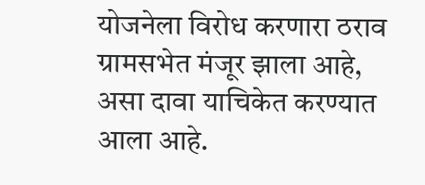योजनेला विरोध करणारा ठराव ग्रामसभेत मंजूर झाला आहे, असा दावा याचिकेत करण्यात आला आहे.